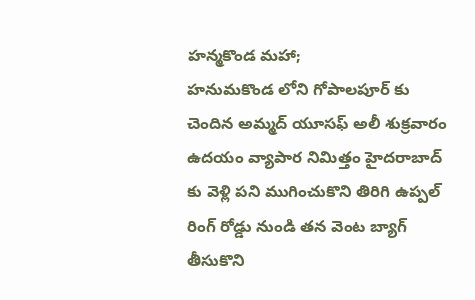హన్మకొండ మహా;
హనుమకొండ లోని గోపాలపూర్ కు చెందిన అమ్మద్ యూసఫ్ అలీ శుక్రవారం ఉదయం వ్యాపార నిమిత్తం హైదరాబాద్ కు వెళ్లి పని ముగించుకొని తిరిగి ఉప్పల్ రింగ్ రోడ్డు నుండి తన వెంట బ్యాగ్ తీసుకొని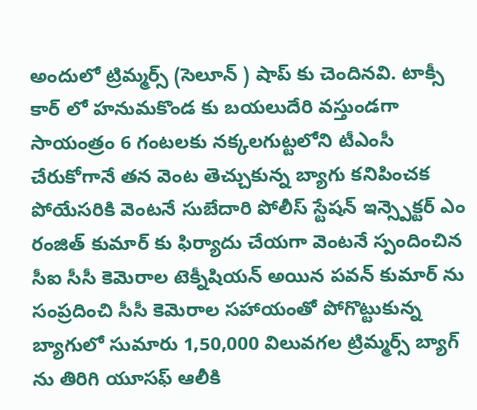అందులో ట్రిమ్మర్స్ (సెలూన్ ) షాప్ కు చెందినవి. టాక్సీ కార్ లో హనుమకొండ కు బయలుదేరి వస్తుండగా సాయంత్రం 6 గంటలకు నక్కలగుట్టలోని టీఎంసీ చేరుకోగానే తన వెంట తెచ్చుకున్న బ్యాగు కనిపించక పోయేసరికి వెంటనే సుబేదారి పోలీస్ స్టేషన్ ఇన్స్పెక్టర్ ఎం రంజిత్ కుమార్ కు ఫిర్యాదు చేయగా వెంటనే స్పందించిన సీఐ సీసీ కెమెరాల టెక్నీషియన్ అయిన పవన్ కుమార్ ను సంప్రదించి సీసీ కెమెరాల సహాయంతో పోగొట్టుకున్న బ్యాగులో సుమారు 1,50,000 విలువగల ట్రిమ్మర్స్ బ్యాగ్ ను తిరిగి యూసఫ్ ఆలీకి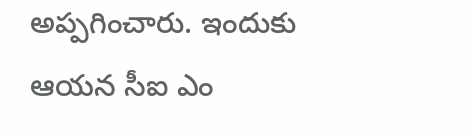అప్పగించారు. ఇందుకు ఆయన సీఐ ఎం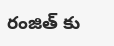రంజిత్ కు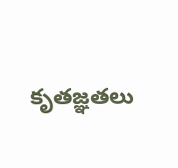కృతజ్ఞతలు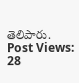తెలిపారు.
Post Views: 28